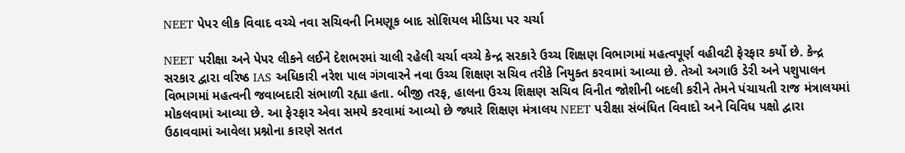NEET પેપર લીક વિવાદ વચ્ચે નવા સચિવની નિમણૂક બાદ સોશિયલ મીડિયા પર ચર્ચા

NEET પરીક્ષા અને પેપર લીકને લઈને દેશભરમાં ચાલી રહેલી ચર્ચા વચ્ચે કેન્દ્ર સરકારે ઉચ્ચ શિક્ષણ વિભાગમાં મહત્વપૂર્ણ વહીવટી ફેરફાર કર્યો છે. કેન્દ્ર સરકાર દ્વારા વરિષ્ઠ IAS અધિકારી નરેશ પાલ ગંગવારને નવા ઉચ્ચ શિક્ષણ સચિવ તરીકે નિયુક્ત કરવામાં આવ્યા છે. તેઓ અગાઉ ડેરી અને પશુપાલન વિભાગમાં મહત્વની જવાબદારી સંભાળી રહ્યા હતા. બીજી તરફ, હાલના ઉચ્ચ શિક્ષણ સચિવ વિનીત જોશીની બદલી કરીને તેમને પંચાયતી રાજ મંત્રાલયમાં મોકલવામાં આવ્યા છે. આ ફેરફાર એવા સમયે કરવામાં આવ્યો છે જ્યારે શિક્ષણ મંત્રાલય NEET પરીક્ષા સંબંધિત વિવાદો અને વિવિધ પક્ષો દ્વારા ઉઠાવવામાં આવેલા પ્રશ્નોના કારણે સતત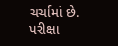ચર્ચામાં છે. પરીક્ષા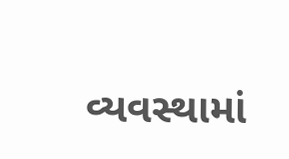વ્યવસ્થામાં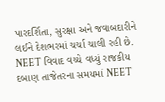પારદર્શિતા, સુરક્ષા અને જવાબદારીને લઈને દેશભરમાં ચર્ચા ચાલી રહી છે. NEET વિવાદ વચ્ચે વધ્યું રાજકીય દબાણ તાજેતરના સમયમાં NEET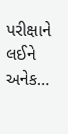પરીક્ષાને લઈને અનેક…